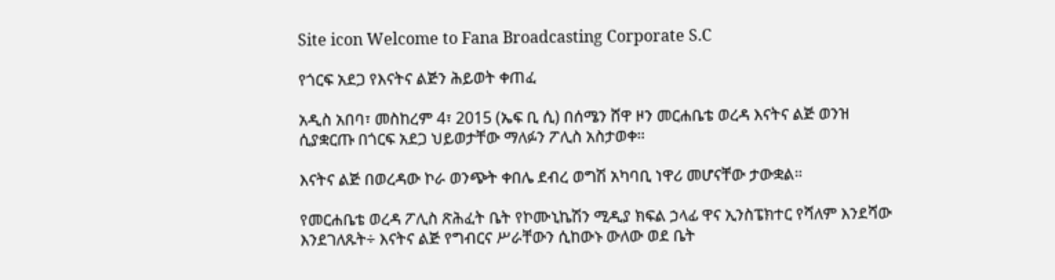Site icon Welcome to Fana Broadcasting Corporate S.C

የጎርፍ አደጋ የእናትና ልጅን ሕይወት ቀጠፈ

አዲስ አበባ፣ መስከረም 4፣ 2015 (ኤፍ ቢ ሲ) በሰሜን ሸዋ ዞን መርሐቤቴ ወረዳ እናትና ልጅ ወንዝ ሲያቋርጡ በጎርፍ አደጋ ህይወታቸው ማለፉን ፖሊስ አስታወቀ።

እናትና ልጅ በወረዳው ኮራ ወንጭት ቀበሌ ደብረ ወግሽ አካባቢ ነዋሪ መሆናቸው ታውቋል።

የመርሐቤቴ ወረዳ ፖሊስ ጽሕፈት ቤት የኮሙኒኬሽን ሚዲያ ክፍል ኃላፊ ዋና ኢንስፔክተር የሻለም እንደሻው እንደገለጹት÷ እናትና ልጅ የግብርና ሥራቸውን ሲከውኑ ውለው ወደ ቤት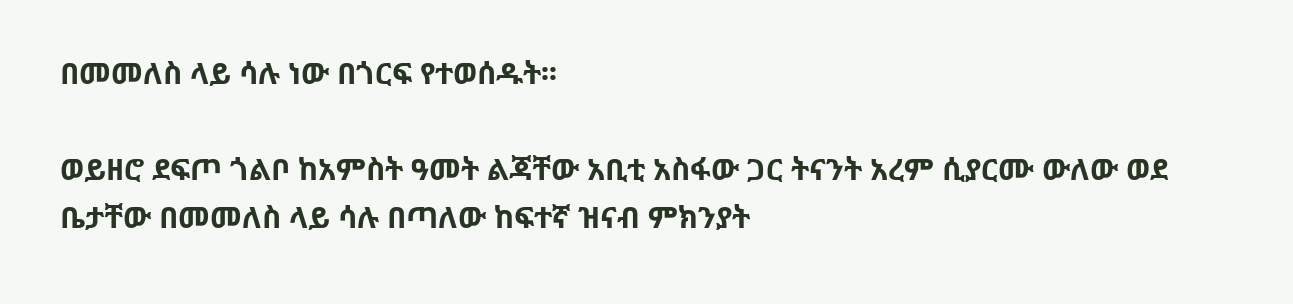በመመለስ ላይ ሳሉ ነው በጎርፍ የተወሰዱት፡፡

ወይዘሮ ደፍጦ ጎልቦ ከአምስት ዓመት ልጃቸው አቢቲ አስፋው ጋር ትናንት አረም ሲያርሙ ውለው ወደ ቤታቸው በመመለስ ላይ ሳሉ በጣለው ከፍተኛ ዝናብ ምክንያት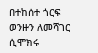በተከሰተ ጎርፍ ወንዙን ለመሻገር ሲሞክሩ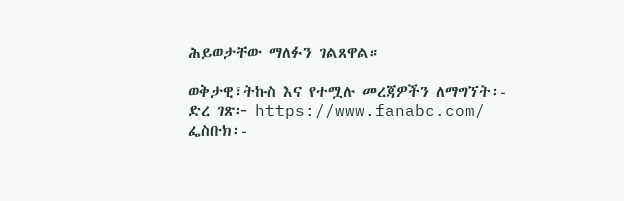ሕይወታቸው ማለፉን ገልጸዋል።

ወቅታዊ፣ትኩስ እና የተሟሉ መረጃዎችን ለማግኘት፡-
ድረ ገጽ፦ https://www.fanabc.com/
ፌስቡክ፡-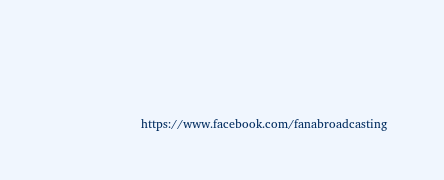https://www.facebook.com/fanabroadcasting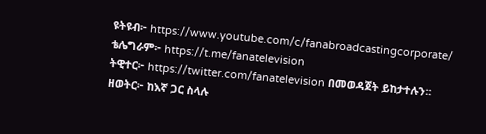ዩትዩብ፦ https://www.youtube.com/c/fanabroadcastingcorporate/
ቴሌግራም፦ https://t.me/fanatelevision
ትዊተር፦ https://twitter.com/fanatelevision በመወዳጀት ይከታተሉን፡፡
ዘወትር፦ ከእኛ ጋር ስላሉ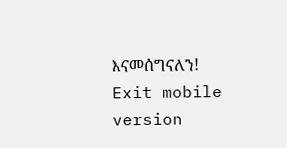እናመሰግናለን!
Exit mobile version